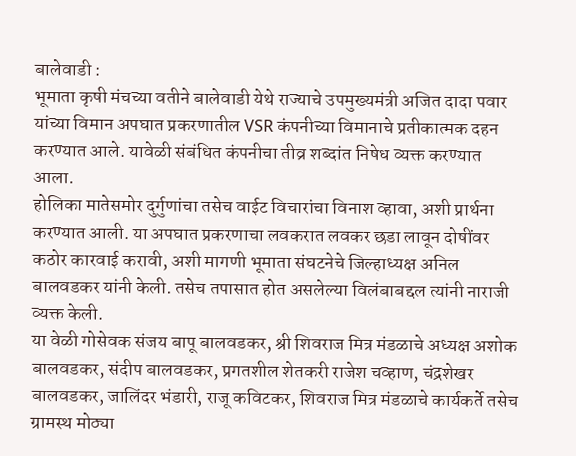बालेवाडी :
भूमाता कृषी मंचच्या वतीने बालेवाडी येथे राज्याचे उपमुख्यमंत्री अजित दादा पवार यांच्या विमान अपघात प्रकरणातील VSR कंपनीच्या विमानाचे प्रतीकात्मक दहन करण्यात आले. यावेळी संबंधित कंपनीचा तीव्र शब्दांत निषेध व्यक्त करण्यात आला.
होलिका मातेसमोर दुर्गुणांचा तसेच वाईट विचारांचा विनाश व्हावा, अशी प्रार्थना करण्यात आली. या अपघात प्रकरणाचा लवकरात लवकर छडा लावून दोषींवर कठोर कारवाई करावी, अशी मागणी भूमाता संघटनेचे जिल्हाध्यक्ष अनिल बालवडकर यांनी केली. तसेच तपासात होत असलेल्या विलंबाबद्दल त्यांनी नाराजी व्यक्त केली.
या वेळी गोसेवक संजय बापू बालवडकर, श्री शिवराज मित्र मंडळाचे अध्यक्ष अशोक बालवडकर, संदीप बालवडकर, प्रगतशील शेतकरी राजेश चव्हाण, चंद्रशेखर बालवडकर, जालिंदर भंडारी, राजू कविटकर, शिवराज मित्र मंडळाचे कार्यकर्ते तसेच ग्रामस्थ मोठ्या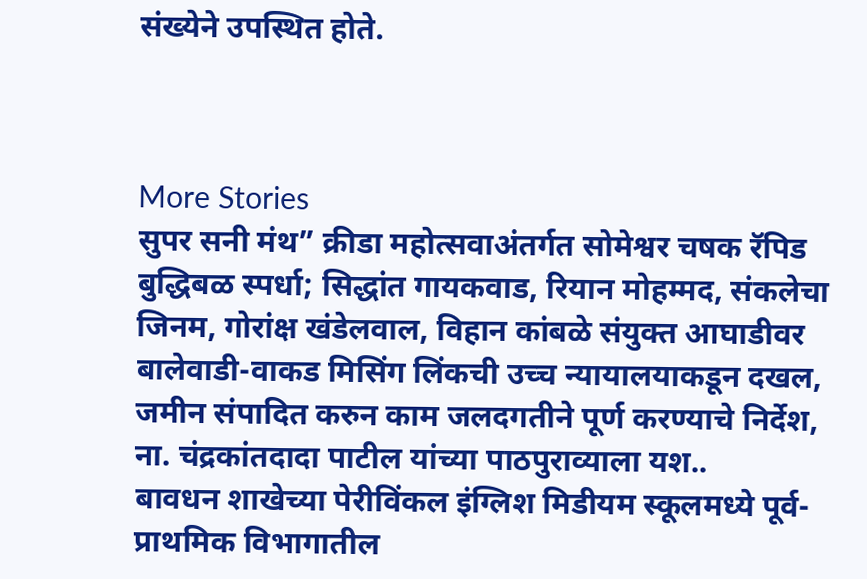संख्येने उपस्थित होते.



More Stories
सुपर सनी मंथ” क्रीडा महोत्सवाअंतर्गत सोमेश्वर चषक रॅपिड बुद्धिबळ स्पर्धा; सिद्धांत गायकवाड, रियान मोहम्मद, संकलेचा जिनम, गोरांक्ष खंडेलवाल, विहान कांबळे संयुक्त आघाडीवर
बालेवाडी-वाकड मिसिंग लिंकची उच्च न्यायालयाकडून दखल, जमीन संपादित करुन काम जलदगतीने पूर्ण करण्याचे निर्देश, ना. चंद्रकांतदादा पाटील यांच्या पाठपुराव्याला यश..
बावधन शाखेच्या पेरीविंकल इंग्लिश मिडीयम स्कूलमध्ये पूर्व-प्राथमिक विभागातील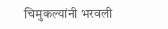चिमुकल्यांनी भरवली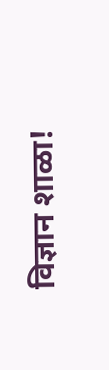विज्ञान शाळा!